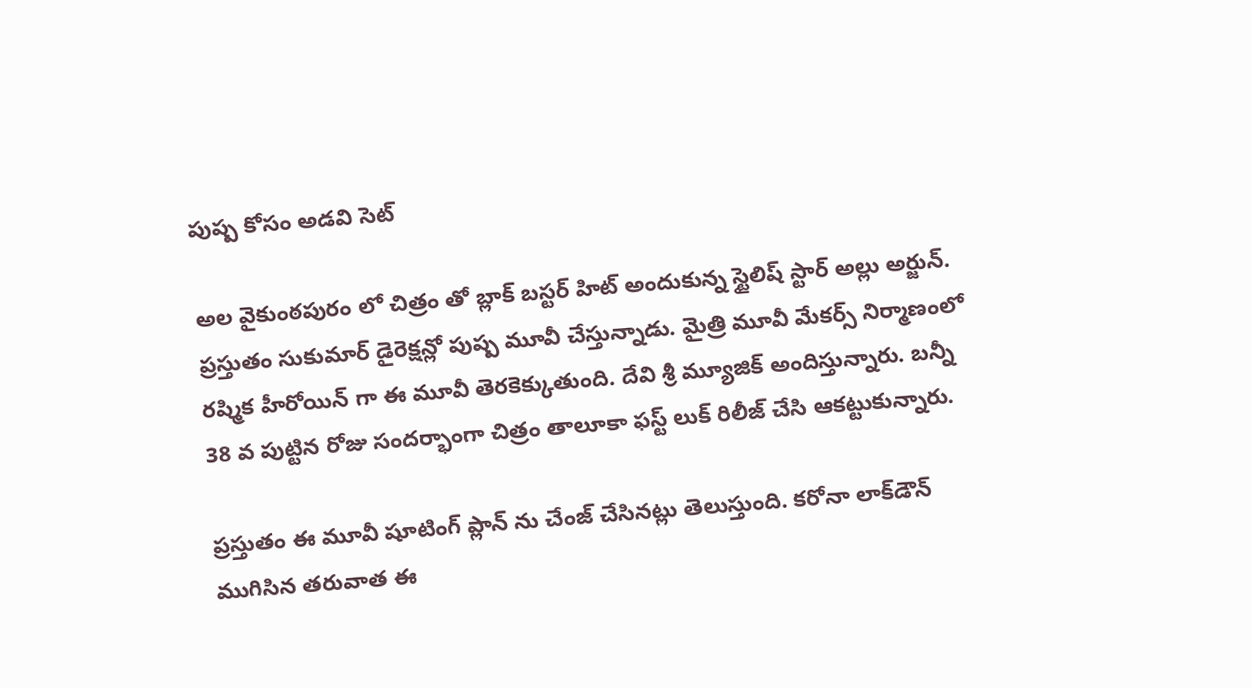పుష్ప కోసం అడవి సెట్

అల వైకుంఠపురం లో చిత్రం తో బ్లాక్ బస్టర్ హిట్ అందుకున్న స్టైలిష్ స్టార్ అల్లు అర్జున్. ప్రస్తుతం సుకుమార్ డైరెక్షన్లో పుష్ప మూవీ చేస్తున్నాడు. మైత్రి మూవీ మేకర్స్ నిర్మాణంలో రష్మిక హీరోయిన్ గా ఈ మూవీ తెరకెక్కుతుంది. దేవి శ్రీ మ్యూజిక్ అందిస్తున్నారు. బన్నీ 38 వ పుట్టిన రోజు సందర్భాంగా చిత్రం తాలూకా ఫస్ట్ లుక్ రిలీజ్ చేసి ఆకట్టుకున్నారు.

ప్రస్తుతం ఈ మూవీ షూటింగ్ ప్లాన్ ను చేంజ్ చేసినట్లు తెలుస్తుంది. కరోనా లాక్‌డౌన్‌ ముగిసిన తరువాత ఈ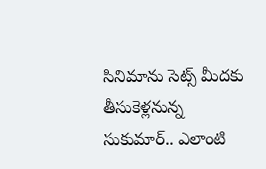సినిమాను సెట్స్ మీదకు తీసుకెళ్లనున్న సుకుమార్.. ఎలాంటి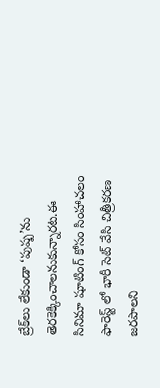బ్రేక్‌లు‌ లేకుండా ‘పుష్ప’ను తెరకెక్కించాలనుకున్నారట.ఈ సినిమా షూటింగ్ కోసం సింహాచలం ఫారెస్ట్ లో భారీ సెట్ వేసి చిత్రీకరణ జరపాలని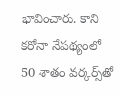భావించారు. కాని కరోనా నేపథ్యంలో 50 శాతం వర్కర్స్‌తో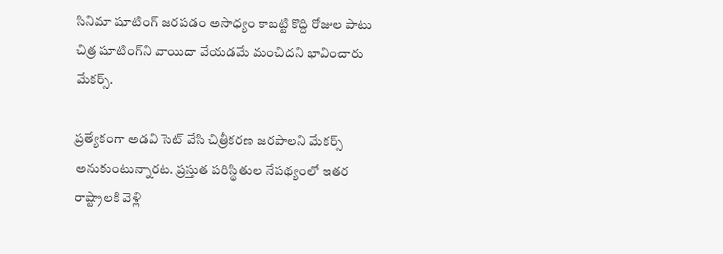సినిమా షూటింగ్ జరపడం అసాధ్యం కాబట్టి కొద్ది రోజుల పాటు చిత్ర షూటింగ్‌ని వాయిదా వేయడమే మంచిదని భావించారు మేకర్స్.

ప్రత్యేకంగా అడవి సెట్ వేసి చిత్రీకరణ జరపాలని మేకర్స్ అనుకుంటున్నారట. ప్రస్తుత పరిస్థితుల నేపథ్యంలో ఇతర రాష్ట్రాలకి వెళ్లి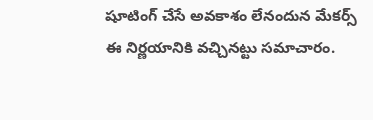షూటింగ్ చేసే అవకాశం లేనందున మేకర్స్ ఈ నిర్ణయానికి వచ్చినట్టు సమాచారం.